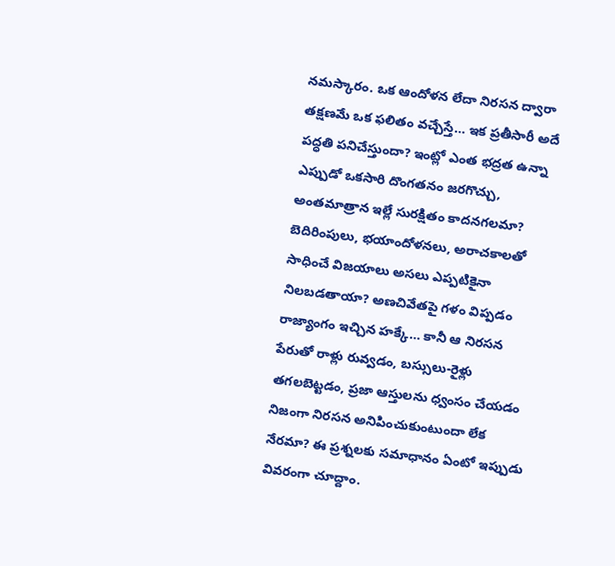నమస్కారం. ఒక ఆందోళన లేదా నిరసన ద్వారా తక్షణమే ఒక ఫలితం వచ్చేస్తే… ఇక ప్రతీసారీ అదే పద్ధతి పనిచేస్తుందా? ఇంట్లో ఎంత భద్రత ఉన్నా ఎప్పుడో ఒకసారి దొంగతనం జరగొచ్చు, అంతమాత్రాన ఇల్లే సురక్షితం కాదనగలమా? బెదిరింపులు, భయాందోళనలు, అరాచకాలతో సాధించే విజయాలు అసలు ఎప్పటికైనా నిలబడతాయా? అణచివేతపై గళం విప్పడం రాజ్యాంగం ఇచ్చిన హక్కే… కానీ ఆ నిరసన పేరుతో రాళ్లు రువ్వడం, బస్సులు-రైళ్లు తగలబెట్టడం, ప్రజా ఆస్తులను ధ్వంసం చేయడం నిజంగా నిరసన అనిపించుకుంటుందా లేక నేరమా? ఈ ప్రశ్నలకు సమాధానం ఏంటో ఇప్పుడు వివరంగా చూద్దాం.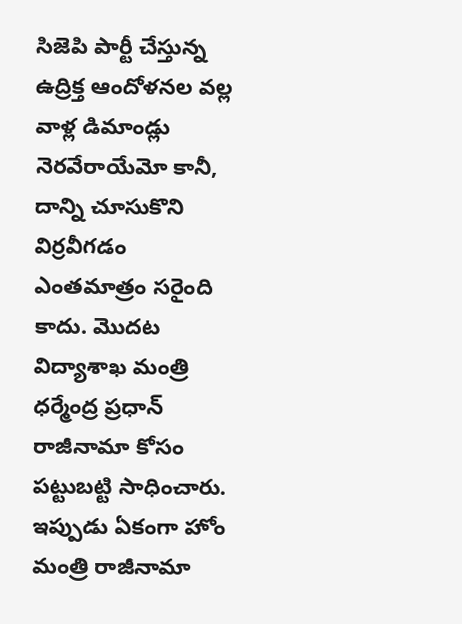సిజెపి పార్టీ చేస్తున్న ఉద్రిక్త ఆందోళనల వల్ల వాళ్ల డిమాండ్లు నెరవేరాయేమో కానీ, దాన్ని చూసుకొని విర్రవీగడం ఎంతమాత్రం సరైంది కాదు. మొదట విద్యాశాఖ మంత్రి ధర్మేంద్ర ప్రధాన్ రాజీనామా కోసం పట్టుబట్టి సాధించారు. ఇప్పుడు ఏకంగా హోం మంత్రి రాజీనామా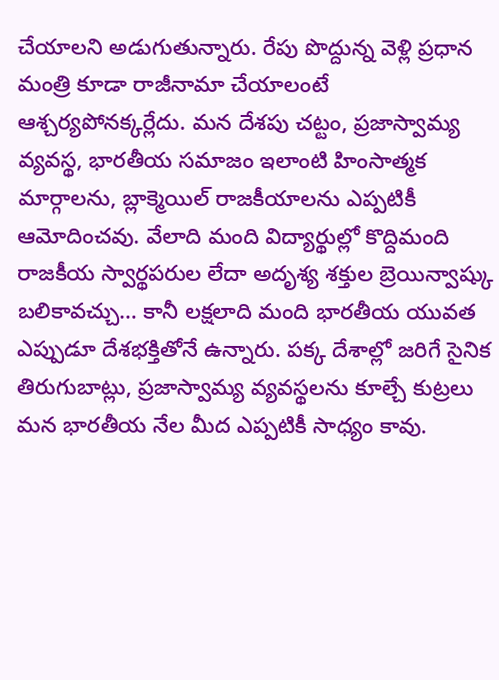చేయాలని అడుగుతున్నారు. రేపు పొద్దున్న వెళ్లి ప్రధాన మంత్రి కూడా రాజీనామా చేయాలంటే ఆశ్చర్యపోనక్కర్లేదు. మన దేశపు చట్టం, ప్రజాస్వామ్య వ్యవస్థ, భారతీయ సమాజం ఇలాంటి హింసాత్మక మార్గాలను, బ్లాక్మెయిల్ రాజకీయాలను ఎప్పటికీ ఆమోదించవు. వేలాది మంది విద్యార్థుల్లో కొద్దిమంది రాజకీయ స్వార్థపరుల లేదా అదృశ్య శక్తుల బ్రెయిన్వాష్కు బలికావచ్చు… కానీ లక్షలాది మంది భారతీయ యువత ఎప్పుడూ దేశభక్తితోనే ఉన్నారు. పక్క దేశాల్లో జరిగే సైనిక తిరుగుబాట్లు, ప్రజాస్వామ్య వ్యవస్థలను కూల్చే కుట్రలు మన భారతీయ నేల మీద ఎప్పటికీ సాధ్యం కావు.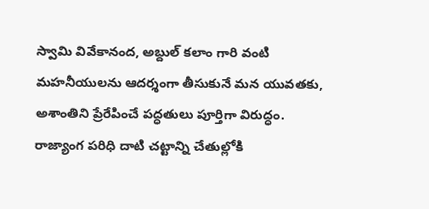స్వామి వివేకానంద, అబ్దుల్ కలాం గారి వంటి మహనీయులను ఆదర్శంగా తీసుకునే మన యువతకు, అశాంతిని ప్రేరేపించే పద్ధతులు పూర్తిగా విరుద్ధం.
రాజ్యాంగ పరిధి దాటి చట్టాన్ని చేతుల్లోకి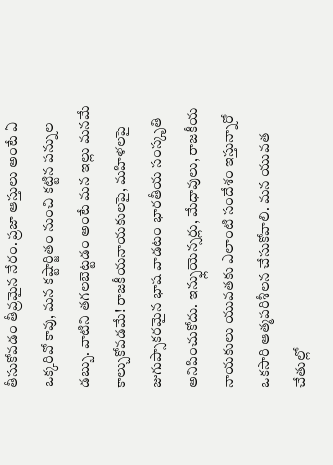తీసుకోవడం తీవ్రమైన నేరం. ప్రజా ఆస్తులు అంటే ఏ ఒక్కరివో కావు, మన కష్టార్జితం నుంచి కట్టిన పన్నుల డబ్బు. వాటిని తగలబెట్టడం అంటే మన ఇల్లు మనమే కాల్చుకోవడమే! రాజకీయనాయకులపై, మహిళలపై జుగుప్సాకరమైన భాష వాడటం భారతీయ సంస్కృతి అనిపించుకోదు. ఇన్ఫ్లుయెన్సర్లు, మేధావులు, రాజకీయ నాయకులు యువతకు ఎలాంటి సందేశం ఇస్తున్నారో ఒకసారి ఆత్మపరిశీలన చేసుకోవాలి. మన యువత చేతుల్లో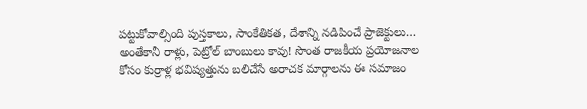పట్టుకోవాల్సింది పుస్తకాలు, సాంకేతికత, దేశాన్ని నడిపించే ప్రాజెక్టులు… అంతేకానీ రాళ్లు, పెట్రోల్ బాంబులు కావు! సొంత రాజకీయ ప్రయోజనాల కోసం కుర్రాళ్ల భవిష్యత్తును బలిచేసే అరాచక మార్గాలను ఈ సమాజం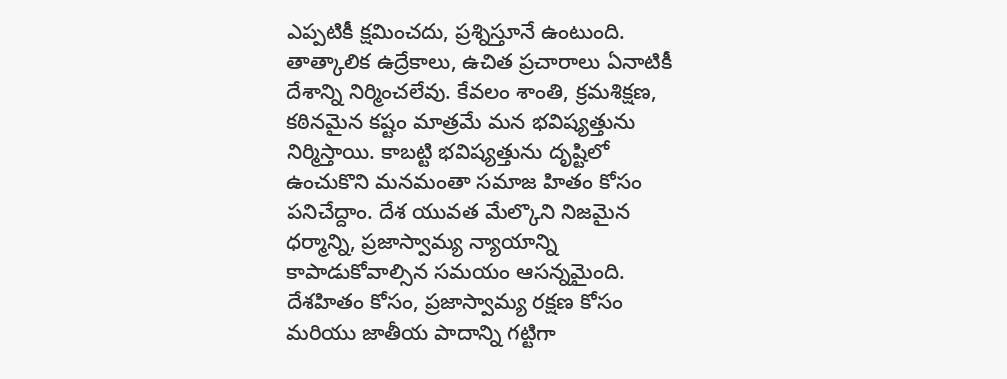ఎప్పటికీ క్షమించదు, ప్రశ్నిస్తూనే ఉంటుంది.
తాత్కాలిక ఉద్రేకాలు, ఉచిత ప్రచారాలు ఏనాటికీ దేశాన్ని నిర్మించలేవు. కేవలం శాంతి, క్రమశిక్షణ, కఠినమైన కష్టం మాత్రమే మన భవిష్యత్తును నిర్మిస్తాయి. కాబట్టి భవిష్యత్తును దృష్టిలో ఉంచుకొని మనమంతా సమాజ హితం కోసం పనిచేద్దాం. దేశ యువత మేల్కొని నిజమైన ధర్మాన్ని, ప్రజాస్వామ్య న్యాయాన్ని కాపాడుకోవాల్సిన సమయం ఆసన్నమైంది.
దేశహితం కోసం, ప్రజాస్వామ్య రక్షణ కోసం మరియు జాతీయ పాదాన్ని గట్టిగా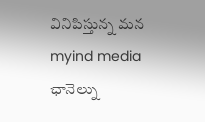వినిపిస్తున్న మన myind media ఛానెల్ను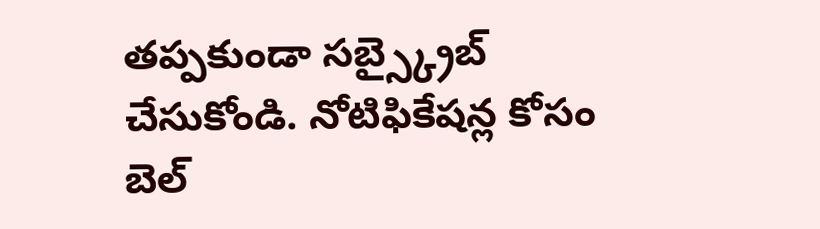తప్పకుండా సబ్స్క్రైబ్ చేసుకోండి. నోటిఫికేషన్ల కోసం బెల్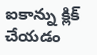ఐకాన్ను క్లిక్ చేయడం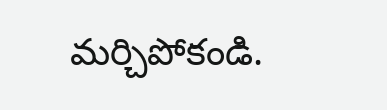మర్చిపోకండి.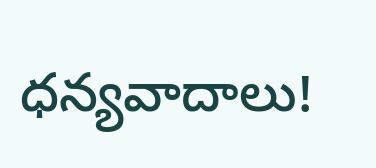ధన్యవాదాలు!